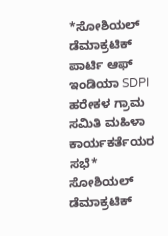*ಸೋಶಿಯಲ್ ಡೆಮಾಕ್ರಟಿಕ್ ಪಾರ್ಟಿ ಆಫ್ ಇಂಡಿಯಾ SDPI ಹರೇಕಳ ಗ್ರಾಮ ಸಮಿತಿ ಮಹಿಳಾ ಕಾರ್ಯಕರ್ತೆಯರ ಸಭೆ*
ಸೋಶಿಯಲ್ ಡೆಮಾಕ್ರಟಿಕ್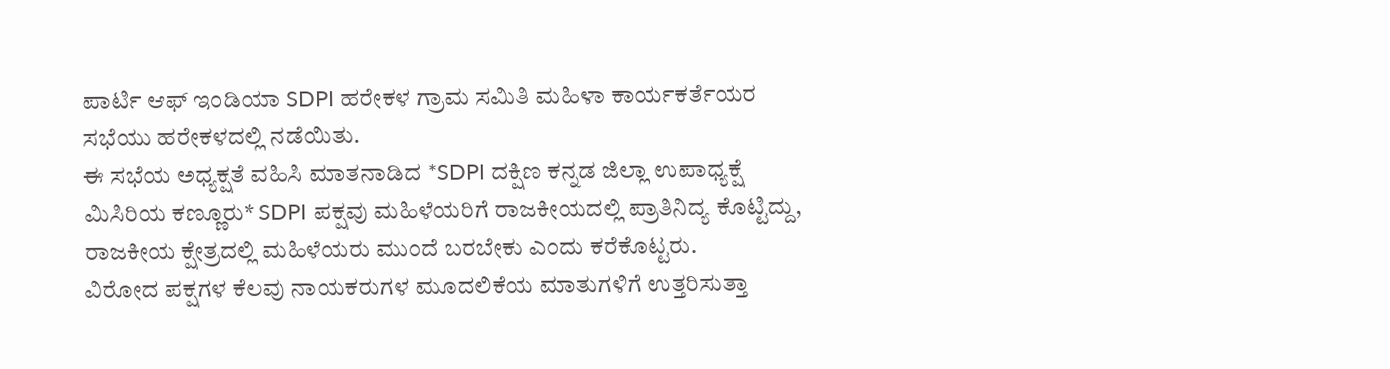ಪಾರ್ಟಿ ಆಫ್ ಇಂಡಿಯಾ SDPI ಹರೇಕಳ ಗ್ರಾಮ ಸಮಿತಿ ಮಹಿಳಾ ಕಾರ್ಯಕರ್ತೆಯರ ಸಭೆಯು ಹರೇಕಳದಲ್ಲಿ ನಡೆಯಿತು.
ಈ ಸಭೆಯ ಅಧ್ಯಕ್ಷತೆ ವಹಿಸಿ ಮಾತನಾಡಿದ *SDPI ದಕ್ಷಿಣ ಕನ್ನಡ ಜಿಲ್ಲಾ ಉಪಾಧ್ಯಕ್ಷೆ ಮಿಸಿರಿಯ ಕಣ್ಣೂರು* SDPI ಪಕ್ಷವು ಮಹಿಳೆಯರಿಗೆ ರಾಜಕೀಯದಲ್ಲಿ ಪ್ರಾತಿನಿದ್ಯ ಕೊಟ್ಟಿದ್ದು, ರಾಜಕೀಯ ಕ್ಷೇತ್ರದಲ್ಲಿ ಮಹಿಳೆಯರು ಮುಂದೆ ಬರಬೇಕು ಎಂದು ಕರೆಕೊಟ್ಟರು.
ವಿರೋದ ಪಕ್ಷಗಳ ಕೆಲವು ನಾಯಕರುಗಳ ಮೂದಲಿಕೆಯ ಮಾತುಗಳಿಗೆ ಉತ್ತರಿಸುತ್ತಾ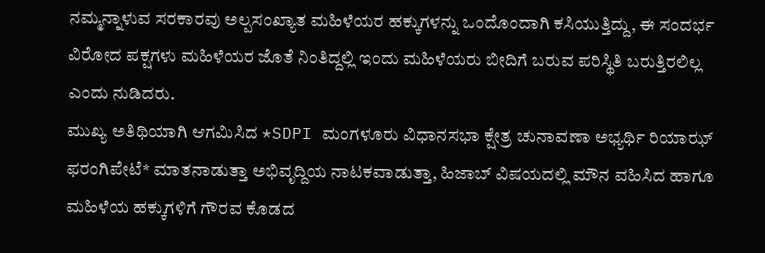ನಮ್ಮನ್ನಾಳುವ ಸರಕಾರವು ಅಲ್ಪಸಂಖ್ಯಾತ ಮಹಿಳೆಯರ ಹಕ್ಕುಗಳನ್ನು ಒಂದೊಂದಾಗಿ ಕಸಿಯುತ್ತಿದ್ದು, ಈ ಸಂದರ್ಭ ವಿರೋದ ಪಕ್ಷಗಳು ಮಹಿಳೆಯರ ಜೊತೆ ನಿಂತಿದ್ದಲ್ಲಿ ಇಂದು ಮಹಿಳೆಯರು ಬೀದಿಗೆ ಬರುವ ಪರಿಸ್ಥಿತಿ ಬರುತ್ತಿರಲಿಲ್ಲ ಎಂದು ನುಡಿದರು.
ಮುಖ್ಯ ಅತಿಥಿಯಾಗಿ ಆಗಮಿಸಿದ *SDPI ಮಂಗಳೂರು ವಿಧಾನಸಭಾ ಕ್ಷೇತ್ರ ಚುನಾವಣಾ ಅಭ್ಯರ್ಥಿ ರಿಯಾಝ್ ಫರಂಗಿಪೇಟೆ* ಮಾತನಾಡುತ್ತಾ ಅಭಿವೃದ್ದಿಯ ನಾಟಕವಾಡುತ್ತಾ, ಹಿಜಾಬ್ ವಿಷಯದಲ್ಲಿ ಮೌನ ವಹಿಸಿದ ಹಾಗೂ ಮಹಿಳೆಯ ಹಕ್ಕುಗಳಿಗೆ ಗೌರವ ಕೊಡದ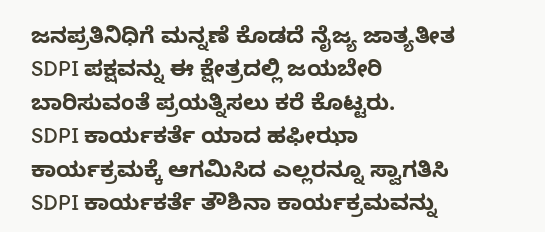ಜನಪ್ರತಿನಿಧಿಗೆ ಮನ್ನಣೆ ಕೊಡದೆ ನೈಜ್ಯ ಜಾತ್ಯತೀತ SDPI ಪಕ್ಷವನ್ನು ಈ ಕ್ಷೇತ್ರದಲ್ಲಿ ಜಯಬೇರಿ ಬಾರಿಸುವಂತೆ ಪ್ರಯತ್ನಿಸಲು ಕರೆ ಕೊಟ್ಟರು.
SDPI ಕಾರ್ಯಕರ್ತೆ ಯಾದ ಹಫೀಝಾ ಕಾರ್ಯಕ್ರಮಕ್ಕೆ ಆಗಮಿಸಿದ ಎಲ್ಲರನ್ನೂ ಸ್ವಾಗತಿಸಿ SDPI ಕಾರ್ಯಕರ್ತೆ ತೌಶಿನಾ ಕಾರ್ಯಕ್ರಮವನ್ನು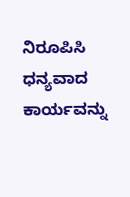ನಿರೂಪಿಸಿ ಧನ್ಯವಾದ ಕಾರ್ಯವನ್ನು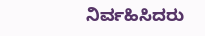ನಿರ್ವಹಿಸಿದರು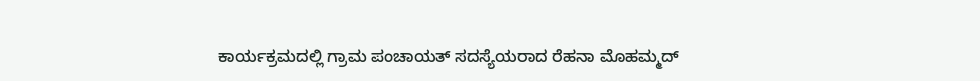ಕಾರ್ಯಕ್ರಮದಲ್ಲಿ ಗ್ರಾಮ ಪಂಚಾಯತ್ ಸದಸ್ಯೆಯರಾದ ರೆಹನಾ ಮೊಹಮ್ಮದ್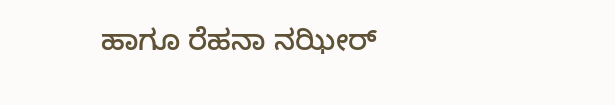ಹಾಗೂ ರೆಹನಾ ನಝೀರ್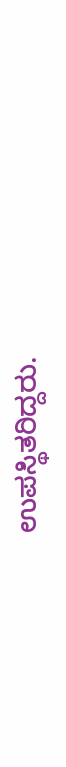ಉಪಸ್ಥಿತರಿದ್ದರು.